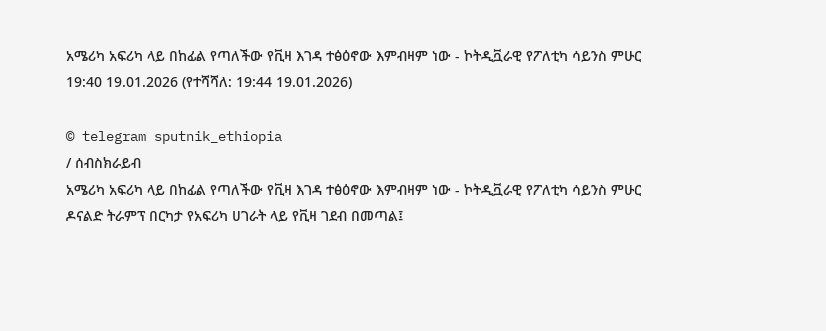አሜሪካ አፍሪካ ላይ በከፊል የጣለችው የቪዛ እገዳ ተፅዕኖው እምብዛም ነው - ኮትዲቯራዊ የፖለቲካ ሳይንስ ምሁር
19:40 19.01.2026 (የተሻሻለ: 19:44 19.01.2026)

© telegram sputnik_ethiopia
/ ሰብስክራይብ
አሜሪካ አፍሪካ ላይ በከፊል የጣለችው የቪዛ እገዳ ተፅዕኖው እምብዛም ነው - ኮትዲቯራዊ የፖለቲካ ሳይንስ ምሁር
ዶናልድ ትራምፕ በርካታ የአፍሪካ ሀገራት ላይ የቪዛ ገደብ በመጣል፤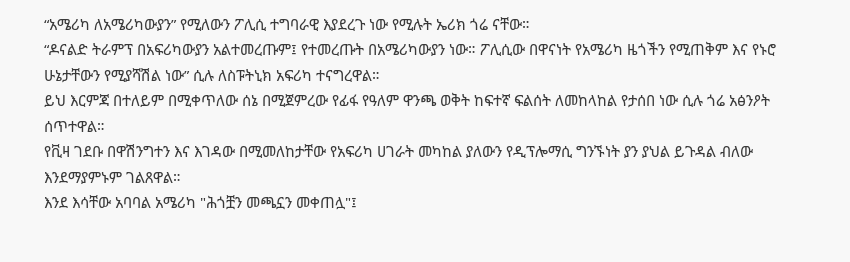“አሜሪካ ለአሜሪካውያን” የሚለውን ፖሊሲ ተግባራዊ እያደረጉ ነው የሚሉት ኤሪክ ጎሬ ናቸው።
“ዶናልድ ትራምፕ በአፍሪካውያን አልተመረጡም፤ የተመረጡት በአሜሪካውያን ነው። ፖሊሲው በዋናነት የአሜሪካ ዜጎችን የሚጠቅም እና የኑሮ ሁኔታቸውን የሚያሻሽል ነው” ሲሉ ለስፑትኒክ አፍሪካ ተናግረዋል።
ይህ እርምጃ በተለይም በሚቀጥለው ሰኔ በሚጀምረው የፊፋ የዓለም ዋንጫ ወቅት ከፍተኛ ፍልሰት ለመከላከል የታሰበ ነው ሲሉ ጎሬ አፅንዖት ሰጥተዋል።
የቪዛ ገደቡ በዋሽንግተን እና እገዳው በሚመለከታቸው የአፍሪካ ሀገራት መካከል ያለውን የዲፕሎማሲ ግንኙነት ያን ያህል ይጉዳል ብለው እንደማያምኑም ገልጸዋል።
እንደ እሳቸው አባባል አሜሪካ "ሕጎቿን መጫኗን መቀጠሏ"፤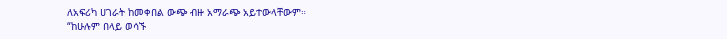ለአፍሪካ ሀገራት ከመቀበል ውጭ ብዙ አማራጭ አይተውላቸውም።
“ከሁሉም በላይ ወሳኙ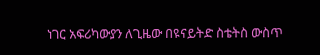ነገር አፍሪካውያን ለጊዜው በዩናይትድ ስቴትስ ውስጥ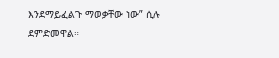እንደማይፈልጉ ማወቃቸው ነው” ሲሉ ደምድመዋል።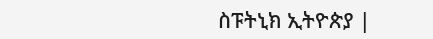ስፑትኒክ ኢትዮጵያ |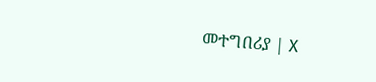መተግበሪያ | X